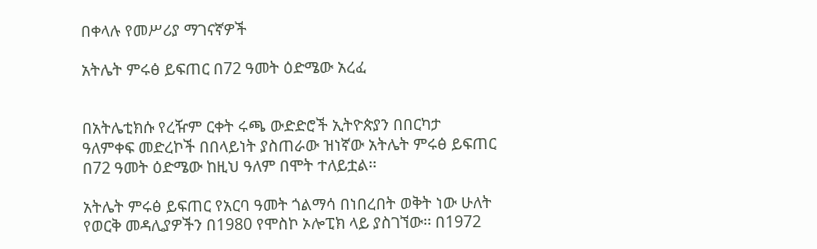በቀላሉ የመሥሪያ ማገናኛዎች

አትሌት ምሩፅ ይፍጠር በ72 ዓመት ዕድሜው አረፈ


በአትሌቲክሱ የረዥም ርቀት ሩጫ ውድድሮች ኢትዮጵያን በበርካታ ዓለምቀፍ መድረኮች በበላይነት ያስጠራው ዝነኛው አትሌት ምሩፅ ይፍጠር በ72 ዓመት ዕድሜው ከዚህ ዓለም በሞት ተለይቷል፡፡

አትሌት ምሩፅ ይፍጠር የአርባ ዓመት ጎልማሳ በነበረበት ወቅት ነው ሁለት የወርቅ መዳሊያዎችን በ1980 የሞስኮ ኦሎፒክ ላይ ያስገኘው፡፡ በ1972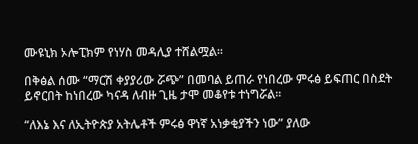ሙዩኒክ ኦሎፒክም የነሃስ መዳሊያ ተሸልሟል፡፡

በቅፅል ሰሙ “ማርሽ ቀያያሪው ሯጭ” በመባል ይጠራ የነበረው ምሩፅ ይፍጠር በስደት ይኖርበት ከነበረው ካናዳ ለብዙ ጊዜ ታሞ መቆየቱ ተነግሯል፡፡

“ለእኔ እና ለኢትዮጵያ አትሌቶች ምሩፅ ዋነኛ አነቃቂያችን ነው” ያለው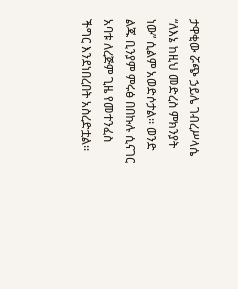ታዋቂው ሯጭ ኃይሌ ገብረሥላሴ “ለእኔ ከዚህ መድረስ ምክንያት ነው” ሲልም አወድሶታል፡፡ ወንድ ልጁ ቢንያም ምሩፅ በበኩሉ ሲናገር አባቱ ለረጅም ጊዜ የመተንፈስ ችግር እንደነበረበት አስረድቷል፡፡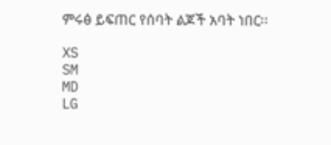ምሩፅ ይፍጠር የሰባት ልጆች አባት ነበር፡፡

XS
SM
MD
LG